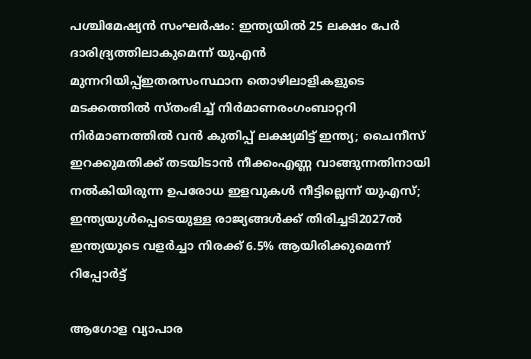പശ്ചിമേഷ്യൻ സംഘർഷം: ഇന്ത്യയിൽ 25 ലക്ഷം പേർ ദാരിദ്ര്യത്തിലാകുമെന്ന് യുഎൻ മുന്നറിയിപ്പ്ഇതരസംസ്ഥാന തൊഴിലാളികളുടെ മടക്കത്തില്‍ സ്തംഭിച്ച് നിര്‍മാണരംഗംബാറ്ററി നിര്‍മാണത്തില്‍ വന്‍ കുതിപ്പ് ലക്ഷ്യമിട്ട് ഇന്ത്യ; ചൈനീസ് ഇറക്കുമതിക്ക് തടയിടാന്‍ നീക്കംഎണ്ണ വാങ്ങുന്നതിനായി നൽകിയിരുന്ന ഉപരോധ ഇളവുകൾ നീട്ടില്ലെന്ന് യുഎസ്; ഇന്ത്യയുൾപ്പെടെയുള്ള രാജ്യങ്ങൾക്ക് തിരിച്ചടി2027ൽ ഇന്ത്യയുടെ വളർച്ചാ നിരക്ക് 6.5% ആയിരിക്കുമെന്ന് റിപ്പോർട്ട്

ആഗോള വ്യാപാര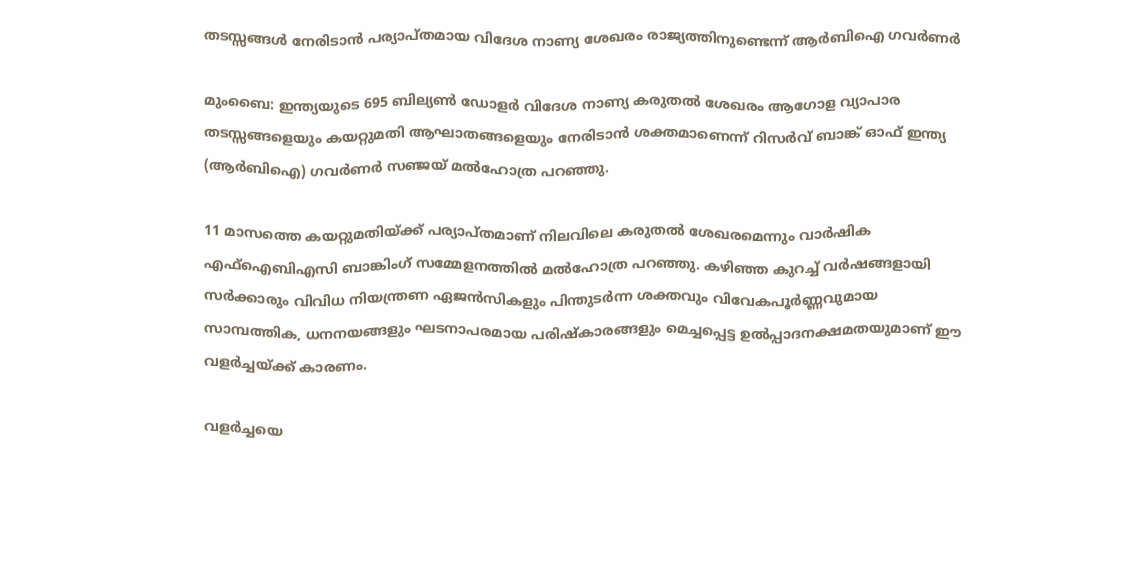തടസ്സങ്ങള്‍ നേരിടാന്‍ പര്യാപ്തമായ വിദേശ നാണ്യ ശേഖരം രാജ്യത്തിനുണ്ടെന്ന് ആര്‍ബിഐ ഗവര്‍ണര്‍

മുംബൈ: ഇന്ത്യയുടെ 695 ബില്യണ്‍ ഡോളര്‍ വിദേശ നാണ്യ കരുതല്‍ ശേഖരം ആഗോള വ്യാപാര തടസ്സങ്ങളെയും കയറ്റുമതി ആഘാതങ്ങളെയും നേരിടാന്‍ ശക്തമാണെന്ന് റിസര്‍വ് ബാങ്ക് ഓഫ് ഇന്ത്യ (ആര്‍ബിഐ) ഗവര്‍ണര്‍ സഞ്ജയ് മല്‍ഹോത്ര പറഞ്ഞു.

11 മാസത്തെ കയറ്റുമതിയ്ക്ക് പര്യാപ്തമാണ് നിലവിലെ കരുതല്‍ ശേഖരമെന്നും വാര്‍ഷിക എഫ്‌ഐബിഎസി ബാങ്കിംഗ് സമ്മേളനത്തില്‍ മല്‍ഹോത്ര പറഞ്ഞു. കഴിഞ്ഞ കുറച്ച് വര്‍ഷങ്ങളായി സര്‍ക്കാരും വിവിധ നിയന്ത്രണ ഏജന്‍സികളും പിന്തുടര്‍ന്ന ശക്തവും വിവേകപൂര്‍ണ്ണവുമായ സാമ്പത്തിക, ധനനയങ്ങളും ഘടനാപരമായ പരിഷ്‌കാരങ്ങളും മെച്ചപ്പെട്ട ഉല്‍പ്പാദനക്ഷമതയുമാണ് ഈ വളര്‍ച്ചയ്ക്ക് കാരണം.

വളര്‍ച്ചയെ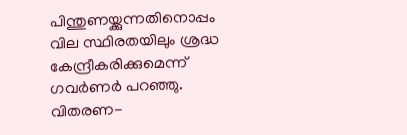പിന്തുണയ്ക്കുന്നതിനൊപ്പം വില സ്ഥിരതയിലും ശ്രദ്ധ കേന്ദ്രീകരിക്കുമെന്ന് ഗവര്‍ണര്‍ പറഞ്ഞു. വിതരണ-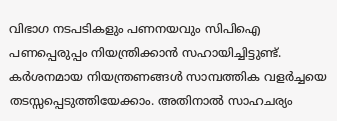വിഭാഗ നടപടികളും പണനയവും സിപിഐ പണപ്പെരുപ്പം നിയന്ത്രിക്കാന്‍ സഹായിച്ചിട്ടുണ്ട്. കര്‍ശനമായ നിയന്ത്രണങ്ങള്‍ സാമ്പത്തിക വളര്‍ച്ചയെ തടസ്സപ്പെടുത്തിയേക്കാം. അതിനാല്‍ സാഹചര്യം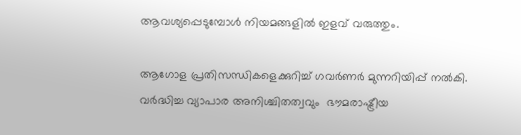ആവശ്യപ്പെടുമ്പോള്‍ നിയമങ്ങളില്‍ ഇളവ് വരുത്തും.

ആഗോള പ്രതിസന്ധികളെക്കുറിച്ച് ഗവര്‍ണര്‍ മുന്നറിയിപ്പ് നല്‍കി. വര്‍ദ്ധിച്ച വ്യാപാര അനിശ്ചിതത്വവും  ഭൗമരാഷ്ട്രീയ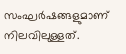സംഘര്‍ഷങ്ങളുമാണ് നിലവിലുള്ളത്.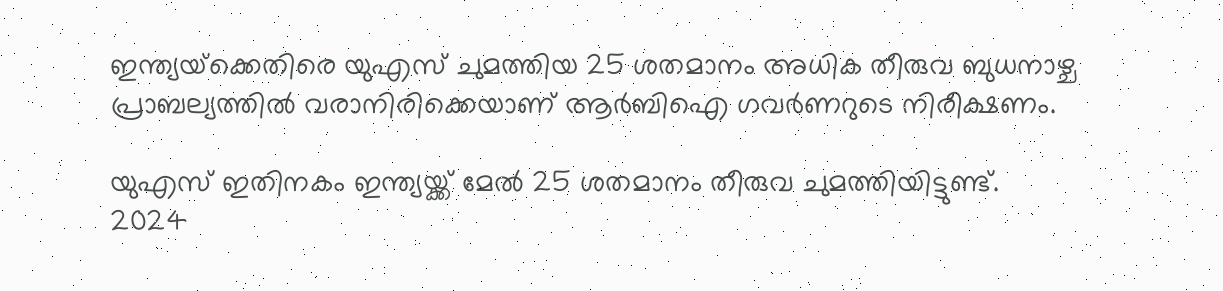ഇന്ത്യയ്‌ക്കെതിരെ യുഎസ് ചുമത്തിയ 25 ശതമാനം അധിക തീരുവ ബുധനാഴ്ച പ്രാബല്യത്തില്‍ വരാനിരിക്കെയാണ് ആര്‍ബിഐ ഗവര്‍ണറുടെ നിരീക്ഷണം.

യുഎസ് ഇതിനകം ഇന്ത്യയ്ക്ക് മേല്‍ 25 ശതമാനം തീരുവ ചുമത്തിയിട്ടുണ്ട്. 2024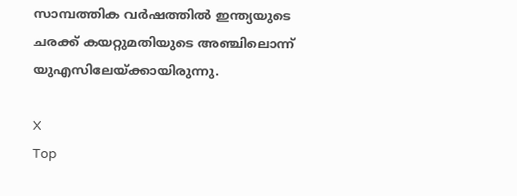സാമ്പത്തിക വര്‍ഷത്തില്‍ ഇന്ത്യയുടെ ചരക്ക് കയറ്റുമതിയുടെ അഞ്ചിലൊന്ന് യുഎസിലേയ്ക്കായിരുന്നു.

X
Top